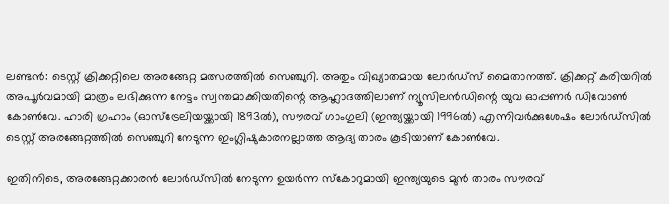ലണ്ടൻ: ടെസ്റ്റ് ക്രിക്കറ്റിലെ അരങ്ങേറ്റ മത്സരത്തിൽ സെഞ്ചുറി. അതും വിഖ്യാതമായ ലോർഡ്‌സ് മൈതാനത്ത്. ക്രിക്കറ്റ് കരിയറിൽ അപൂർവമായി മാത്രം ലഭിക്കുന്ന നേട്ടം സ്വന്തമാക്കിയതിന്റെ ആഹ്ലാദത്തിലാണ് ന്യൂസിലൻഡിന്റെ യുവ ഓപ്പണർ ഡിവോൺ കോൺവേ. ഹാരി ഗ്രഹാം (ഓസ്‌ട്രേലിയയ്ക്കായി 1893ൽ), സൗരവ് ഗാംഗുലി (ഇന്ത്യയ്ക്കായി 1996ൽ) എന്നിവർക്കുശേഷം ലോർഡ്‌സിൽ ടെസ്റ്റ് അരങ്ങേറ്റത്തിൽ സെഞ്ചുറി നേടുന്ന ഇംഗ്ലിഷുകാരനല്ലാത്ത ആദ്യ താരം കൂടിയാണ് കോൺവേ.

ഇതിനിടെ, അരങ്ങേറ്റക്കാരൻ ലോർഡ്‌സിൽ നേടുന്ന ഉയർന്ന സ്‌കോറുമായി ഇന്ത്യയുടെ മുൻ താരം സൗരവ്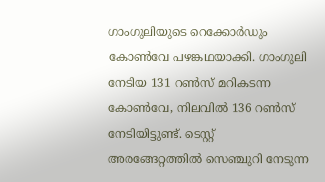ഗാംഗുലിയുടെ റെക്കോർഡും കോൺവേ പഴങ്കഥയാക്കി. ഗാംഗുലി നേടിയ 131 റൺസ് മറികടന്ന കോൺവേ, നിലവിൽ 136 റൺസ് നേടിയിട്ടുണ്ട്. ടെസ്റ്റ് അരങ്ങേറ്റത്തിൽ സെഞ്ചുറി നേടുന്ന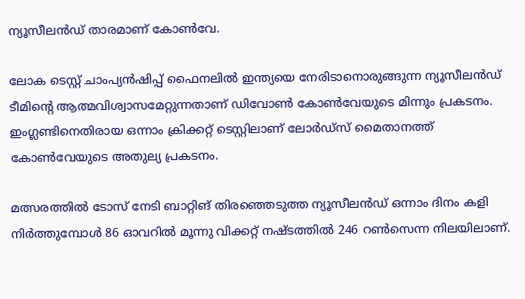ന്യൂസീലൻഡ് താരമാണ് കോൺവേ.

ലോക ടെസ്റ്റ് ചാംപ്യൻഷിപ്പ് ഫൈനലിൽ ഇന്ത്യയെ നേരിടാനൊരുങ്ങുന്ന ന്യൂസീലൻഡ് ടീമിന്റെ ആത്മവിശ്വാസമേറ്റുന്നതാണ് ഡിവോൺ കോൺവേയുടെ മിന്നും പ്രകടനം. ഇംഗ്ലണ്ടിനെതിരായ ഒന്നാം ക്രിക്കറ്റ് ടെസ്റ്റിലാണ് ലോർഡ്‌സ് മൈതാനത്ത് കോൺവേയുടെ അതുല്യ പ്രകടനം.

മത്സരത്തിൽ ടോസ് നേടി ബാറ്റിങ് തിരഞ്ഞെടുത്ത ന്യൂസീലൻഡ് ഒന്നാം ദിനം കളി നിർത്തുമ്പോൾ 86 ഓവറിൽ മൂന്നു വിക്കറ്റ് നഷ്ടത്തിൽ 246 റൺസെന്ന നിലയിലാണ്.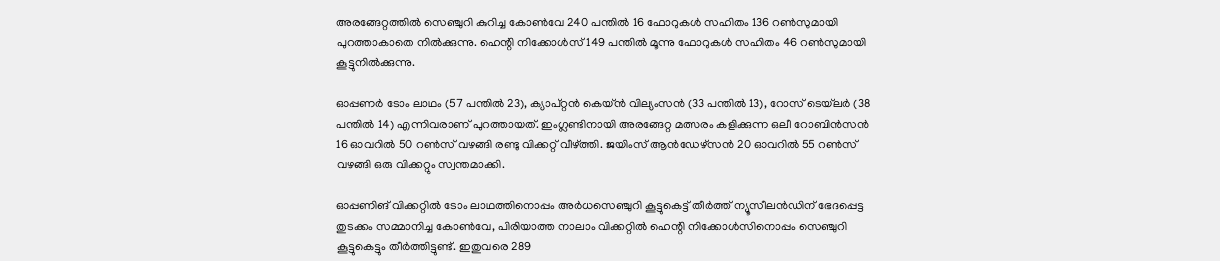അരങ്ങേറ്റത്തിൽ സെഞ്ചുറി കുറിച്ച കോൺവേ 240 പന്തിൽ 16 ഫോറുകൾ സഹിതം 136 റൺസുമായി പുറത്താകാതെ നിൽക്കുന്നു. ഹെന്റി നിക്കോൾസ് 149 പന്തിൽ മൂന്നു ഫോറുകൾ സഹിതം 46 റൺസുമായി കൂട്ടുനിൽക്കുന്നു.

ഓപ്പണർ ടോം ലാഥം (57 പന്തിൽ 23), ക്യാപ്റ്റൻ കെയ്ൻ വില്യംസൻ (33 പന്തിൽ 13), റോസ് ടെയ്‌ലർ (38 പന്തിൽ 14) എന്നിവരാണ് പുറത്തായത്. ഇംഗ്ലണ്ടിനായി അരങ്ങേറ്റ മത്സരം കളിക്കുന്ന ഒലീ റോബിൻസൻ 16 ഓവറിൽ 50 റൺസ് വഴങ്ങി രണ്ടു വിക്കറ്റ് വീഴ്‌ത്തി. ജയിംസ് ആൻഡേഴ്‌സൻ 20 ഓവറിൽ 55 റൺസ് വഴങ്ങി ഒരു വിക്കറ്റും സ്വന്തമാക്കി.

ഓപ്പണിങ് വിക്കറ്റിൽ ടോം ലാഥത്തിനൊപ്പം അർധസെഞ്ചുറി കൂട്ടുകെട്ട് തീർത്ത് ന്യൂസീലൻഡിന് ഭേദപ്പെട്ട തുടക്കം സമ്മാനിച്ച കോൺവേ, പിരിയാത്ത നാലാം വിക്കറ്റിൽ ഹെന്റി നിക്കോൾസിനൊപ്പം സെഞ്ചുറി കൂട്ടുകെട്ടും തീർത്തിട്ടുണ്ട്. ഇതുവരെ 289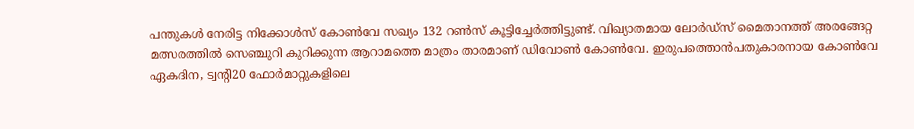പന്തുകൾ നേരിട്ട നിക്കോൾസ് കോൺവേ സഖ്യം 132 റൺസ് കൂട്ടിച്ചേർത്തിട്ടുണ്ട്. വിഖ്യാതമായ ലോർഡ്‌സ് മൈതാനത്ത് അരങ്ങേറ്റ മത്സരത്തിൽ സെഞ്ചുറി കുറിക്കുന്ന ആറാമത്തെ മാത്രം താരമാണ് ഡിവോൺ കോൺവേ. ഇരുപത്തൊൻപതുകാരനായ കോൺവേ ഏകദിന, ട്വന്റി20 ഫോർമാറ്റുകളിലെ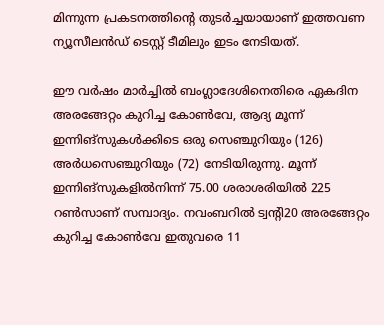മിന്നുന്ന പ്രകടനത്തിന്റെ തുടർച്ചയായാണ് ഇത്തവണ ന്യൂസീലൻഡ് ടെസ്റ്റ് ടീമിലും ഇടം നേടിയത്.

ഈ വർഷം മാർച്ചിൽ ബംഗ്ലാദേശിനെതിരെ ഏകദിന അരങ്ങേറ്റം കുറിച്ച കോൺവേ, ആദ്യ മൂന്ന് ഇന്നിങ്‌സുകൾക്കിടെ ഒരു സെഞ്ചുറിയും (126) അർധസെഞ്ചുറിയും (72) നേടിയിരുന്നു. മൂന്ന് ഇന്നിങ്‌സുകളിൽനിന്ന് 75.00 ശരാശരിയിൽ 225 റൺസാണ് സമ്പാദ്യം. നവംബറിൽ ട്വന്റി20 അരങ്ങേറ്റം കുറിച്ച കോൺവേ ഇതുവരെ 11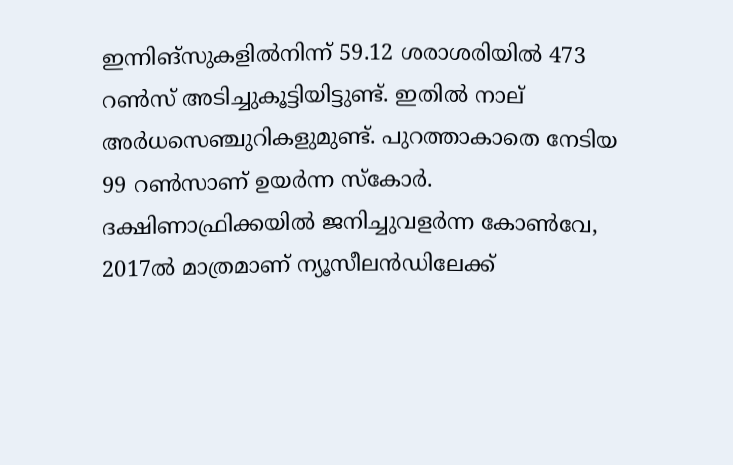ഇന്നിങ്‌സുകളിൽനിന്ന് 59.12 ശരാശരിയിൽ 473 റൺസ് അടിച്ചുകൂട്ടിയിട്ടുണ്ട്. ഇതിൽ നാല് അർധസെഞ്ചുറികളുമുണ്ട്. പുറത്താകാതെ നേടിയ 99 റൺസാണ് ഉയർന്ന സ്‌കോർ. ദക്ഷിണാഫ്രിക്കയിൽ ജനിച്ചുവളർന്ന കോൺവേ, 2017ൽ മാത്രമാണ് ന്യൂസീലൻഡിലേക്ക്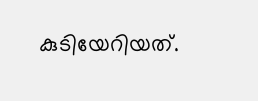കുടിയേറിയത്.